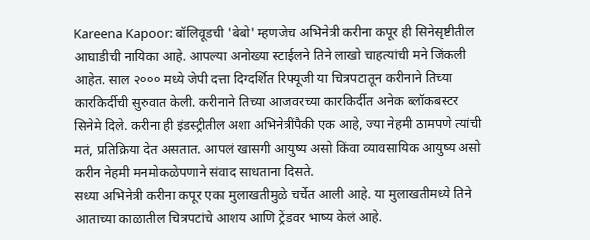Kareena Kapoor: बॉलिवूडची 'बेबो' म्हणजेच अभिनेत्री करीना कपूर ही सिनेसृष्टीतील आघाडीची नायिका आहे. आपल्या अनोख्या स्टाईलने तिने लाखो चाहत्यांची मने जिंकली आहेत. साल २००० मध्ये जेपी दत्ता दिग्दर्शित रिफ्यूजी या चित्रपटातून करीनाने तिच्या कारकिर्दीची सुरुवात केली. करीनाने तिच्या आजवरच्या कारकिर्दीत अनेक ब्लॉकबस्टर सिनेमे दिले. करीना ही इंडस्ट्रीतील अशा अभिनेत्रींपैकी एक आहे, ज्या नेहमी ठामपणे त्यांची मतं, प्रतिक्रिया देत असतात. आपलं खासगी आयुष्य असो किंवा व्यावसायिक आयुष्य असो करीन नेहमी मनमोकळेपणाने संवाद साधताना दिसते.
सध्या अभिनेत्री करीना कपूर एका मुलाखतीमुळे चर्चेत आली आहे. या मुलाखतीमध्ये तिने आताच्या काळातील चित्रपटांचे आशय आणि ट्रेंडवर भाष्य केलं आहे.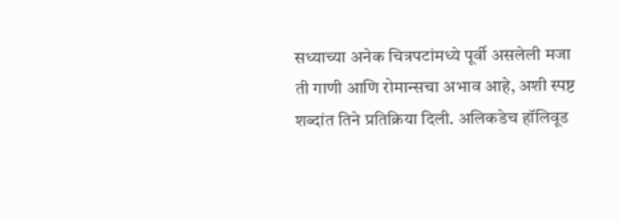सध्याच्या अनेक चित्रपटांमध्ये पूर्वी असलेली मजा ती गाणी आणि रोमान्सचा अभाव आहे, अशी स्पष्ट शब्दांत तिने प्रतिक्रिया दिली. अलिकडेच हॉलिवूड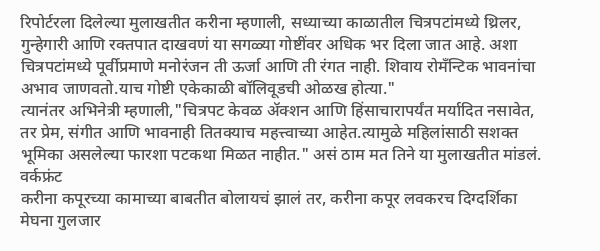रिपोर्टरला दिलेल्या मुलाखतीत करीना म्हणाली, सध्याच्या काळातील चित्रपटांमध्ये थ्रिलर, गुन्हेगारी आणि रक्तपात दाखवणं या सगळ्या गोष्टींवर अधिक भर दिला जात आहे. अशा चित्रपटांमध्ये पूर्वीप्रमाणे मनोरंजन ती ऊर्जा आणि ती रंगत नाही. शिवाय रोमॅंन्टिक भावनांचा अभाव जाणवतो.याच गोष्टी एकेकाळी बॉलिवूडची ओळख होत्या."
त्यानंतर अभिनेत्री म्हणाली,"चित्रपट केवळ ॲक्शन आणि हिंसाचारापर्यंत मर्यादित नसावेत, तर प्रेम, संगीत आणि भावनाही तितक्याच महत्त्वाच्या आहेत.त्यामुळे महिलांसाठी सशक्त भूमिका असलेल्या फारशा पटकथा मिळत नाहीत." असं ठाम मत तिने या मुलाखतीत मांडलं.
वर्कफ्रंट
करीना कपूरच्या कामाच्या बाबतीत बोलायचं झालं तर, करीना कपूर लवकरच दिग्दर्शिका मेघना गुलजार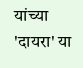यांच्या 'दायरा' या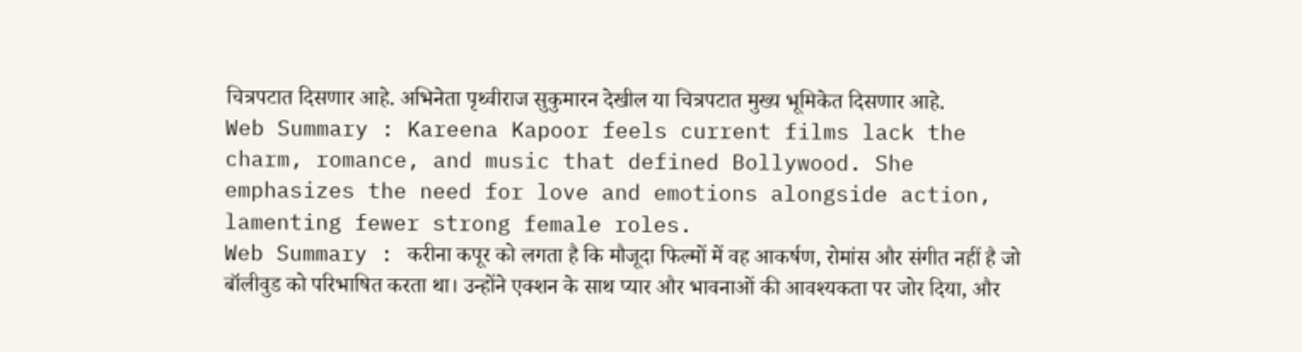चित्रपटात दिसणार आहे. अभिनेता पृथ्वीराज सुकुमारन देखील या चित्रपटात मुख्य भूमिकेत दिसणार आहे.
Web Summary : Kareena Kapoor feels current films lack the charm, romance, and music that defined Bollywood. She emphasizes the need for love and emotions alongside action, lamenting fewer strong female roles.
Web Summary : करीना कपूर को लगता है कि मौजूदा फिल्मों में वह आकर्षण, रोमांस और संगीत नहीं है जो बॉलीवुड को परिभाषित करता था। उन्होंने एक्शन के साथ प्यार और भावनाओं की आवश्यकता पर जोर दिया, और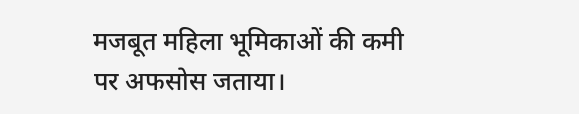मजबूत महिला भूमिकाओं की कमी पर अफसोस जताया।